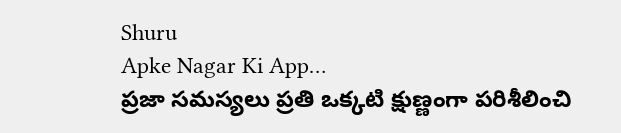Shuru
Apke Nagar Ki App…
ప్రజా సమస్యలు ప్రతి ఒక్కటి క్షుణ్ణంగా పరిశీలించి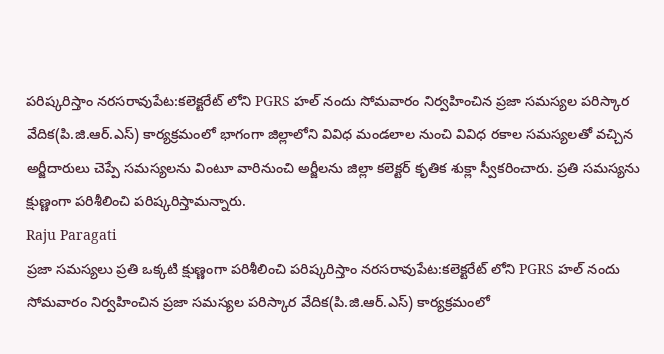పరిష్కరిస్తాం నరసరావుపేట:కలెక్టరేట్ లోని PGRS హల్ నందు సోమవారం నిర్వహించిన ప్రజా సమస్యల పరిస్కార వేదిక(పి.జి.ఆర్.ఎస్) కార్యక్రమంలో భాగంగా జిల్లాలోని వివిధ మండలాల నుంచి వివిధ రకాల సమస్యలతో వచ్చిన అర్జీదారులు చెప్పే సమస్యలను వింటూ వారినుంచి అర్జీలను జిల్లా కలెక్టర్ కృతిక శుక్లా స్వీకరించారు. ప్రతి సమస్యను క్షుణ్ణంగా పరిశీలించి పరిష్కరిస్తామన్నారు.
Raju Paragati
ప్రజా సమస్యలు ప్రతి ఒక్కటి క్షుణ్ణంగా పరిశీలించి పరిష్కరిస్తాం నరసరావుపేట:కలెక్టరేట్ లోని PGRS హల్ నందు సోమవారం నిర్వహించిన ప్రజా సమస్యల పరిస్కార వేదిక(పి.జి.ఆర్.ఎస్) కార్యక్రమంలో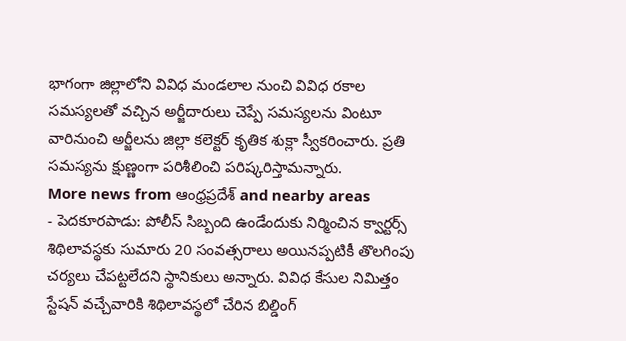భాగంగా జిల్లాలోని వివిధ మండలాల నుంచి వివిధ రకాల సమస్యలతో వచ్చిన అర్జీదారులు చెప్పే సమస్యలను వింటూ వారినుంచి అర్జీలను జిల్లా కలెక్టర్ కృతిక శుక్లా స్వీకరించారు. ప్రతి సమస్యను క్షుణ్ణంగా పరిశీలించి పరిష్కరిస్తామన్నారు.
More news from ఆంధ్రప్రదేశ్ and nearby areas
- పెదకూరపాడు: పోలీస్ సిబ్బంది ఉండేందుకు నిర్మించిన క్వార్టర్స్ శిథిలావస్థకు సుమారు 20 సంవత్సరాలు అయినప్పటికీ తొలగింపు చర్యలు చేపట్టలేదని స్థానికులు అన్నారు. వివిధ కేసుల నిమిత్తం స్టేషన్ వచ్చేవారికి శిథిలావస్థలో చేరిన బిల్డింగ్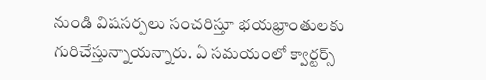నుండి విషసర్పలు సంచరిస్తూ భయభ్రాంతులకు గురిచేస్తున్నాయన్నారు. ఏ సమయంలో క్వార్టర్స్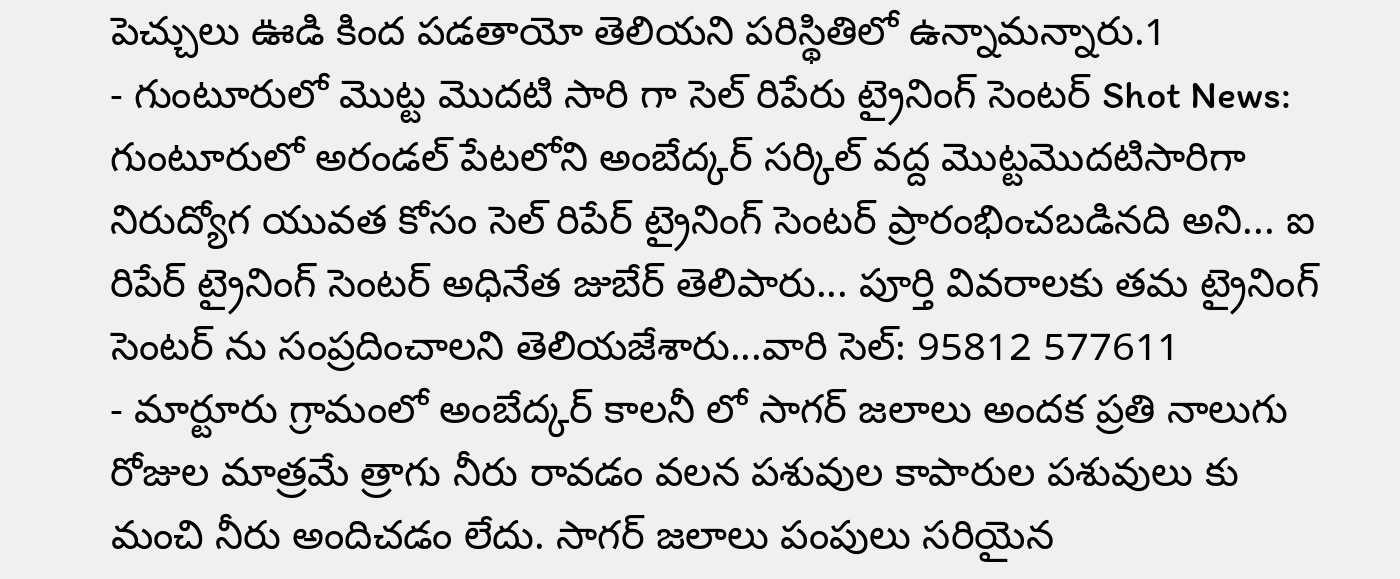పెచ్చులు ఊడి కింద పడతాయో తెలియని పరిస్థితిలో ఉన్నామన్నారు.1
- గుంటూరులో మొట్ట మొదటి సారి గా సెల్ రిపేరు ట్రైనింగ్ సెంటర్ Shot News: గుంటూరులో అరండల్ పేటలోని అంబేద్కర్ సర్కిల్ వద్ద మొట్టమొదటిసారిగా నిరుద్యోగ యువత కోసం సెల్ రిపేర్ ట్రైనింగ్ సెంటర్ ప్రారంభించబడినది అని... ఐ రిపేర్ ట్రైనింగ్ సెంటర్ అధినేత జుబేర్ తెలిపారు... పూర్తి వివరాలకు తమ ట్రైనింగ్ సెంటర్ ను సంప్రదించాలని తెలియజేశారు...వారి సెల్: 95812 577611
- మార్టూరు గ్రామంలో అంబేద్కర్ కాలనీ లో సాగర్ జలాలు అందక ప్రతి నాలుగు రోజుల మాత్రమే త్రాగు నీరు రావడం వలన పశువుల కాపారుల పశువులు కు మంచి నీరు అందిచడం లేదు. సాగర్ జలాలు పంపులు సరియైన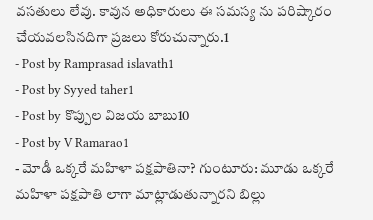వసతులు లేవు. కావున అధికారులు ఈ సమస్య ను పరిష్కారం చేయవలసినదిగా ప్రజలు కోరుచున్నారు.1
- Post by Ramprasad islavath1
- Post by Syyed taher1
- Post by కొప్పుల విజయ బాబు10
- Post by V Ramarao1
- మోడీ ఒక్కరే మహిళా పక్షపాతినా? గుంటూరు: మూడు ఒక్కరే మహిళా పక్షపాతి లాగా మాట్లాడుతున్నారని బిల్లు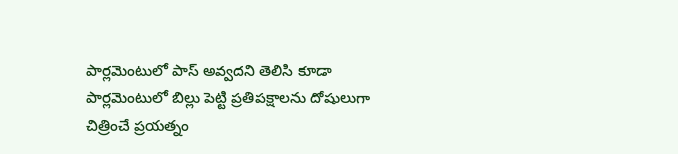పార్లమెంటులో పాస్ అవ్వదని తెలిసి కూడా పార్లమెంటులో బిల్లు పెట్టి ప్రతిపక్షాలను దోషులుగా చిత్రించే ప్రయత్నం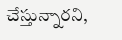చేస్తున్నారని,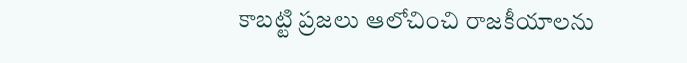కాబట్టి ప్రజలు ఆలోచించి రాజకీయాలను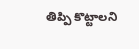తిప్పి కొట్టాలని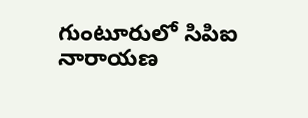గుంటూరులో సిపిఐ నారాయణ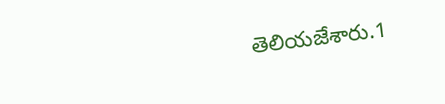తెలియజేశారు.1